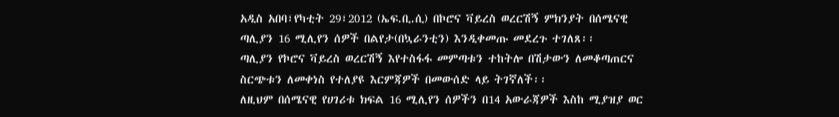አዲስ አበባ፣የካቲት 29፣2012 (ኤፍ.ቢ.ሲ) በኮሮና ቫይረስ ወረርሽኝ ምክንያት በሰሜናዊ ጣሊያን 16 ሚሊየን ሰዎች በልየታ(በኳራንቲን) እንዲቀመጡ መደረጉ ተገለጸ፡፡
ጣሊያን የኮሮና ቫይረስ ወረርሽኝ እየተስፋፋ መምጣቱን ተከትሎ በሽታውን ለመቆጣጠርና ስርጭቱን ለመቀነስ የተለያዩ እርምጃዎች በመውሰድ ላይ ትገኛለች፡፡
ለዚህም በሰሜናዊ የሀገሪቱ ክፍል 16 ሚሊየን ሰዎችን በ14 አውራጃዎች እስከ ሚያዝያ ወር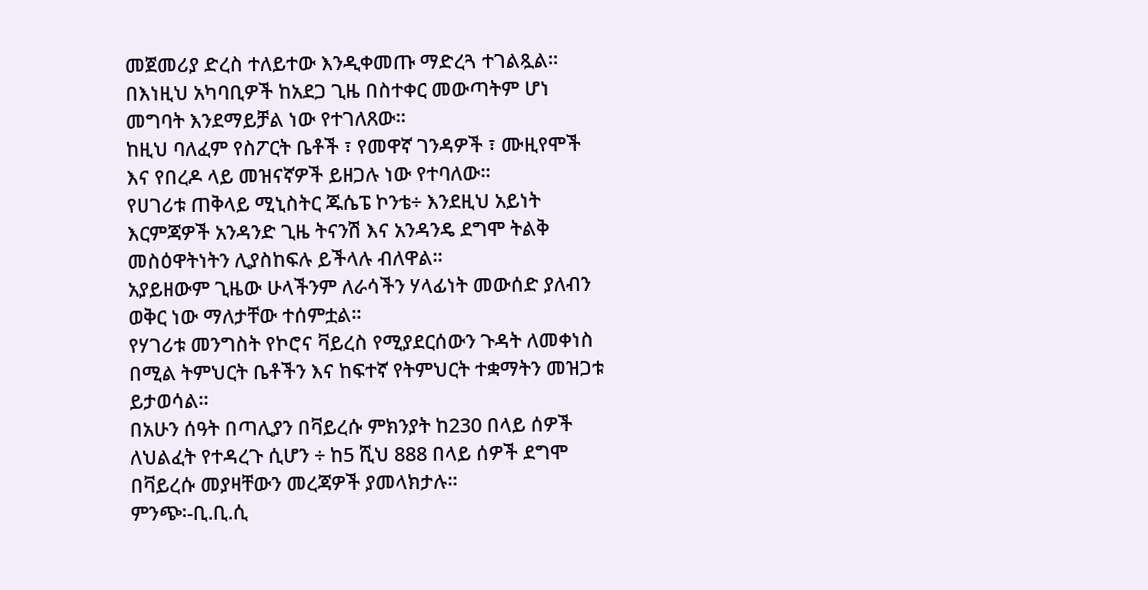መጀመሪያ ድረስ ተለይተው እንዲቀመጡ ማድረጓ ተገልጿል፡፡
በእነዚህ አካባቢዎች ከአደጋ ጊዜ በስተቀር መውጣትም ሆነ መግባት እንደማይቻል ነው የተገለጸው፡፡
ከዚህ ባለፈም የስፖርት ቤቶች ፣ የመዋኛ ገንዳዎች ፣ ሙዚየሞች እና የበረዶ ላይ መዝናኛዎች ይዘጋሉ ነው የተባለው፡፡
የሀገሪቱ ጠቅላይ ሚኒስትር ጁሴፔ ኮንቴ÷ እንደዚህ አይነት እርምጃዎች አንዳንድ ጊዜ ትናንሽ እና አንዳንዴ ደግሞ ትልቅ መስዕዋትነትን ሊያስከፍሉ ይችላሉ ብለዋል፡፡
አያይዘውም ጊዜው ሁላችንም ለራሳችን ሃላፊነት መውሰድ ያለብን ወቅር ነው ማለታቸው ተሰምቷል፡፡
የሃገሪቱ መንግስት የኮሮና ቫይረስ የሚያደርሰውን ጉዳት ለመቀነስ በሚል ትምህርት ቤቶችን እና ከፍተኛ የትምህርት ተቋማትን መዝጋቱ ይታወሳል።
በአሁን ሰዓት በጣሊያን በቫይረሱ ምክንያት ከ230 በላይ ሰዎች ለህልፈት የተዳረጉ ሲሆን ÷ ከ5 ሺህ 888 በላይ ሰዎች ደግሞ በቫይረሱ መያዛቸውን መረጃዎች ያመላክታሉ፡፡
ምንጭ፡-ቢ.ቢ.ሲ